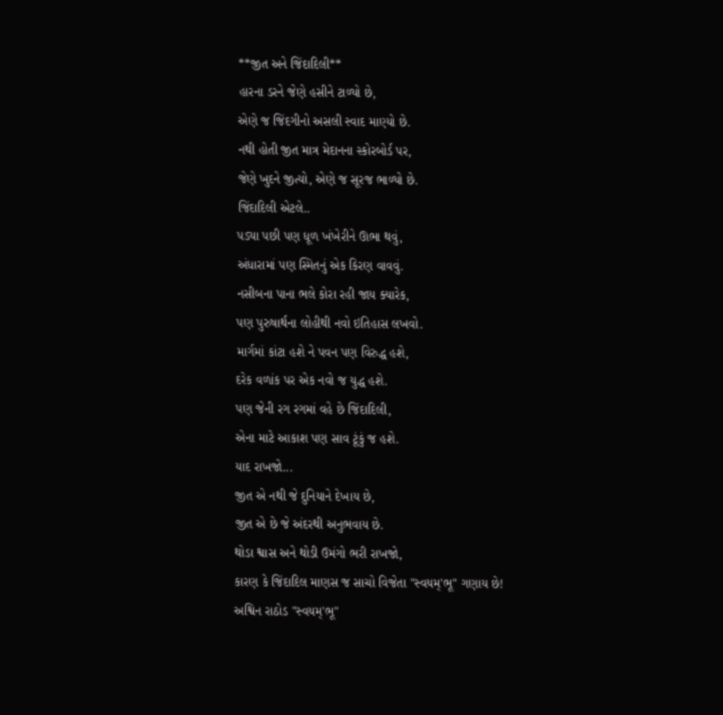**જીત અને જિંદાદિલી**
હારના ડરને જેણે હસીને ટાળ્યો છે,
એણે જ જિંદગીનો અસલી સ્વાદ માણ્યો છે.
નથી હોતી જીત માત્ર મેદાનના સ્કોરબોર્ડ પર,
જેણે ખુદને જીત્યો, એણે જ સૂરજ ભાળ્યો છે.
જિંદાદિલી એટલે..
પડ્યા પછી પણ ધૂળ ખંખેરીને ઊભા થવું,
અંધારામાં પણ સ્મિતનું એક કિરણ વાવવું.
નસીબના પાના ભલે કોરા રહી જાય ક્યારેક,
પણ પુરુષાર્થના લોહીથી નવો ઇતિહાસ લખવો.
માર્ગમાં કાંટા હશે ને પવન પણ વિરુદ્ધ હશે,
દરેક વળાંક પર એક નવો જ યુદ્ધ હશે.
પણ જેની રગ રગમાં વહે છે જિંદાદિલી,
એના માટે આકાશ પણ સાવ ટૂંકું જ હશે.
યાદ રાખજો...
જીત એ નથી જે દુનિયાને દેખાય છે,
જીત એ છે જે અંદરથી અનુભવાય છે.
થોડા શ્વાસ અને થોડી ઉમંગો ભરી રાખજો,
કારણ કે જિંદાદિલ માણસ જ સાચો વિજેતા "સ્વયમ્'ભૂ" ગણાય છે!
અશ્વિન રાઠોડ "સ્વયમ્'ભૂ"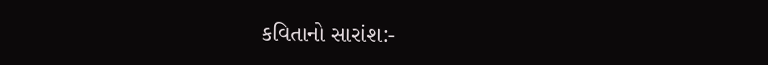કવિતાનો સારાંશ:-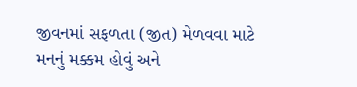જીવનમાં સફળતા (જીત) મેળવવા માટે મનનું મક્કમ હોવું અને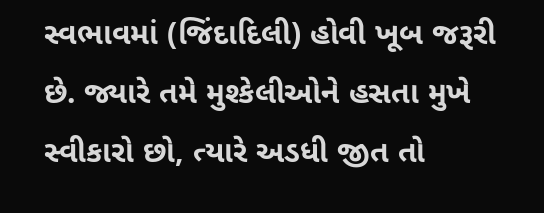સ્વભાવમાં (જિંદાદિલી) હોવી ખૂબ જરૂરી છે. જ્યારે તમે મુશ્કેલીઓને હસતા મુખે સ્વીકારો છો, ત્યારે અડધી જીત તો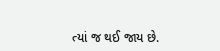ત્યાં જ થઈ જાય છે.